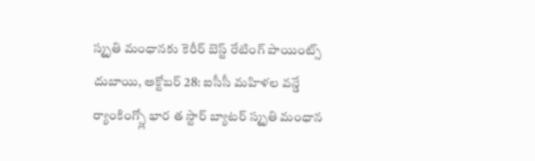స్మృతి మంధానకు కెరీర్ బెస్ట్ రేటింగ్ పాయింట్స్
దుబాయి, అక్టోబర్ 28: ఐసీసీ మహిళల వన్డే ర్యాంకింగ్స్లో భార త స్టార్ బ్యాటర్ స్మృతి మంధాన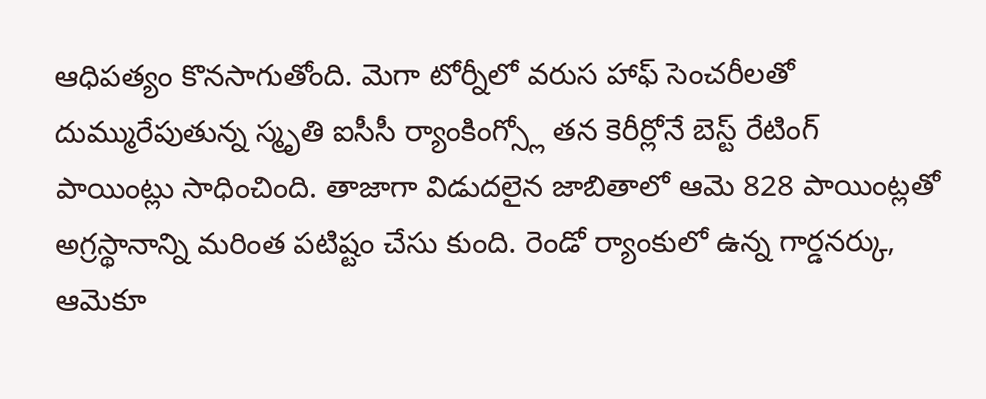ఆధిపత్యం కొనసాగుతోంది. మెగా టోర్నీలో వరుస హాఫ్ సెంచరీలతో దుమ్మురేపుతున్న స్మృతి ఐసీసీ ర్యాంకింగ్స్లో తన కెరీర్లోనే బెస్ట్ రేటింగ్ పాయింట్లు సాధించింది. తాజాగా విడుదలైన జాబితాలో ఆమె 828 పాయింట్లతో అగ్రస్థానాన్ని మరింత పటిష్టం చేసు కుంది. రెండో ర్యాంకులో ఉన్న గార్డనర్కు, ఆమెకూ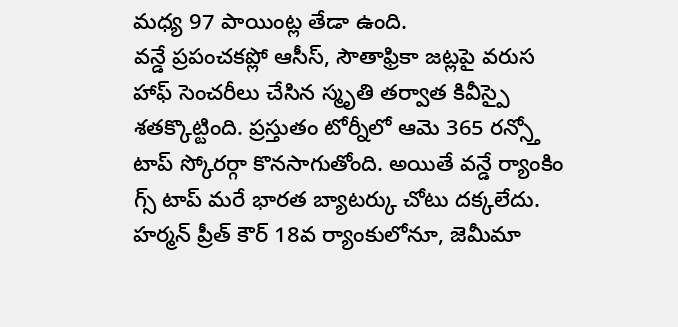మధ్య 97 పాయింట్ల తేడా ఉంది.
వన్డే ప్రపంచకప్లో ఆసీస్, సౌతాఫ్రికా జట్లపై వరుస హాఫ్ సెంచరీలు చేసిన స్మృతి తర్వాత కివీస్పై శతక్కొట్టింది. ప్రస్తుతం టోర్నీలో ఆమె 365 రన్స్తో టాప్ స్కోరర్గా కొనసాగుతోంది. అయితే వన్డే ర్యాంకిం గ్స్ టాప్ మరే భారత బ్యాటర్కు చోటు దక్కలేదు. హర్మన్ ప్రీత్ కౌర్ 18వ ర్యాంకులోనూ, జెమీమా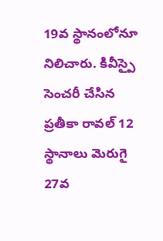19వ స్థానంలోనూ నిలిచారు. కివీస్పై సెంచరీ చేసిన ప్రతీకా రావల్ 12 స్థానాలు మెరుగై 27వ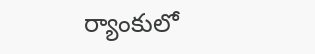ర్యాంకులో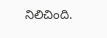నిలిచింది.